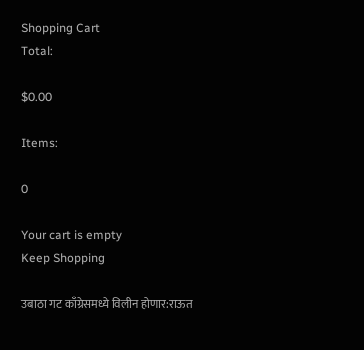Shopping Cart
Total:

$0.00

Items:

0

Your cart is empty
Keep Shopping

उबाठा गट काँग्रेसमध्ये विलीन होणार:राऊत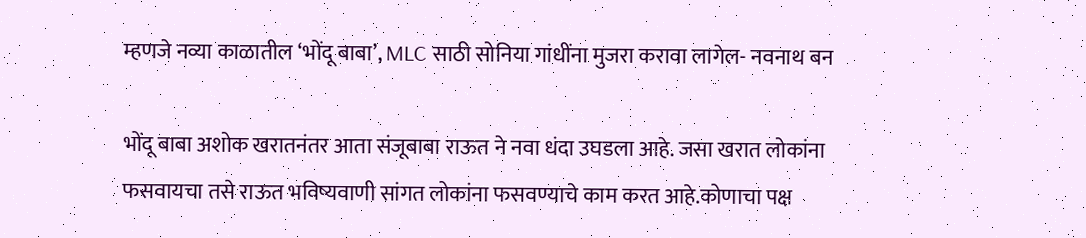म्हणजे नव्या काळातील ‘भोंदू बाबा’, MLC साठी सोनिया गांधींना मुजरा करावा लागेल- नवनाथ बन

भोंदू बाबा अशोक खरातनंतर आता संजूबाबा राऊत ने नवा धंदा उघडला आहे. जसा खरात लोकांना फसवायचा तसे राऊत भविष्यवाणी सांगत लोकांना फसवण्याचे काम करत आहे.कोणाचा पक्ष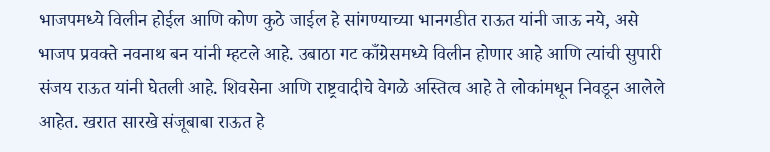भाजपमध्ये विलीन होईल आणि कोण कुठे जाईल हे सांगण्याच्या भानगडीत राऊत यांनी जाऊ नये, असे भाजप प्रवक्ते नवनाथ बन यांनी म्हटले आहे. उबाठा गट काँग्रेसमध्ये विलीन होणार आहे आणि त्यांची सुपारी संजय राऊत यांनी घेतली आहे. शिवसेना आणि राष्ट्रवादीचे वेगळे अस्तित्व आहे ते लोकांमधून निवडून आलेले आहेत. खरात सारखे संजूबाबा राऊत हे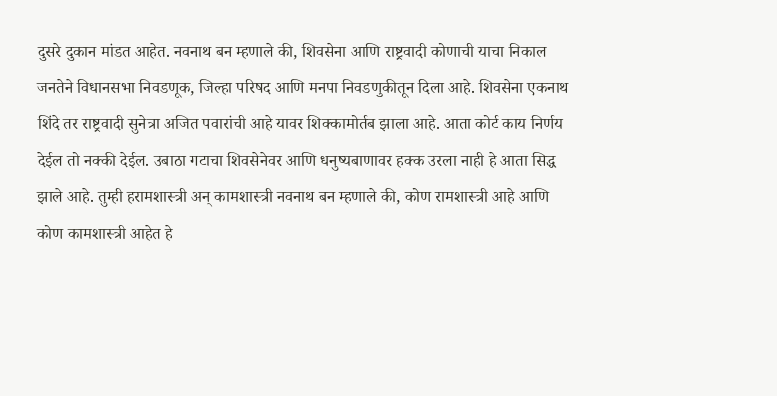दुसरे दुकान मांडत आहेत. नवनाथ बन म्हणाले की, शिवसेना आणि राष्ट्रवादी कोणाची याचा निकाल जनतेने विधानसभा निवडणूक, जिल्हा परिषद आणि मनपा निवडणुकीतून दिला आहे. शिवसेना एकनाथ शिंदे तर राष्ट्रवादी सुनेत्रा अजित पवारांची आहे यावर शिक्कामोर्तब झाला आहे. आता कोर्ट काय निर्णय देईल तो नक्की देईल. उबाठा गटाचा शिवसेनेवर आणि धनुष्यबाणावर हक्क उरला नाही हे आता सिद्ध झाले आहे. तुम्ही हरामशास्त्री अन् कामशास्त्री नवनाथ बन म्हणाले की, कोण रामशास्त्री आहे आणि कोण कामशास्त्री आहेत हे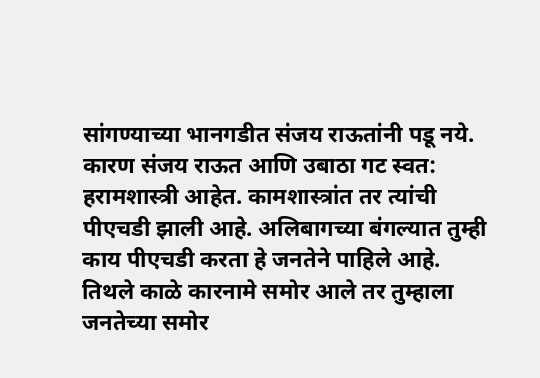सांगण्याच्या भानगडीत संजय राऊतांनी पडू नये. कारण संजय राऊत आणि उबाठा गट स्वत: हरामशास्त्री आहेत. कामशास्त्रांत तर त्यांची पीएचडी झाली आहे. अलिबागच्या बंगल्यात तुम्ही काय पीएचडी करता हे जनतेने पाहिले आहे. तिथले काळे कारनामे समोर आले तर तुम्हाला जनतेच्या समोर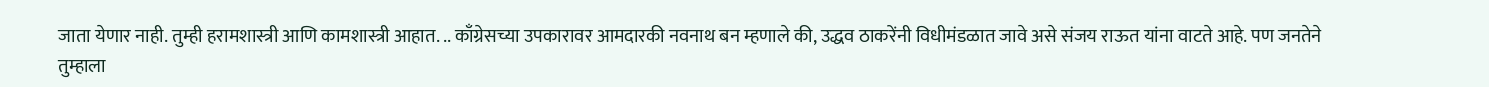जाता येणार नाही. तुम्ही हरामशास्त्री आणि कामशास्त्री आहात. .. काँग्रेसच्या उपकारावर आमदारकी नवनाथ बन म्हणाले की, उद्धव ठाकरेंनी विधीमंडळात जावे असे संजय राऊत यांना वाटते आहे. पण जनतेने तुम्हाला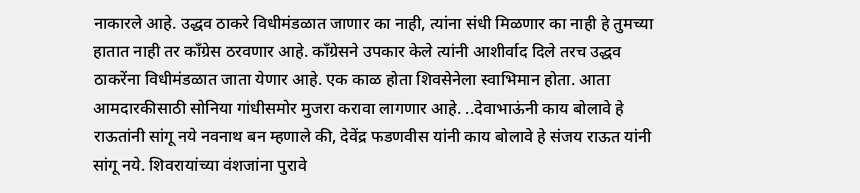नाकारले आहे. उद्धव ठाकरे विधीमंडळात जाणार का नाही, त्यांना संधी मिळणार का नाही हे तुमच्या हातात नाही तर काँग्रेस ठरवणार आहे. काँग्रेसने उपकार केले त्यांनी आशीर्वाद दिले तरच उद्धव ठाकरेंना विधीमंडळात जाता येणार आहे. एक काळ होता शिवसेनेला स्वाभिमान होता. आता आमदारकीसाठी सोनिया गांधीसमोर मुजरा करावा लागणार आहे. ..देवाभाऊंनी काय बोलावे हे राऊतांनी सांगू नये नवनाथ बन म्हणाले की, देवेंद्र फडणवीस यांनी काय बोलावे हे संजय राऊत यांनी सांगू नये. शिवरायांच्या वंशजांना पुरावे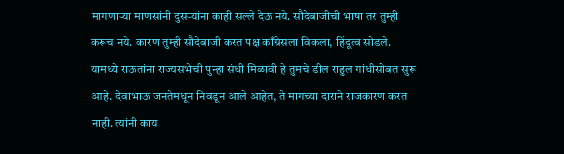मागणाऱ्या माणसांनी दुसऱ्यांना काही सल्ले देऊ नये. सौदेबाजीची भाषा तर तुम्ही करूच नये. कारण तुम्ही सौदेबाजी करत पक्ष काँग्रेसला विकला, हिंदूत्व सोडले. यामध्ये राऊतांना राज्यसभेची पुन्हा संधी मिळावी हे तुमचे डील राहुल गांधीसोबत सुरू आहे. देवाभाऊ जनतेमधून निवडून आले आहेत, ते मागच्या दाराने राजकारण करत नाही. त्यांनी काय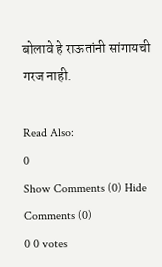बोलावे हे राऊतांनी सांगायची गरज नाही.

Read Also:
0
Show Comments (0) Hide Comments (0)
0 0 votes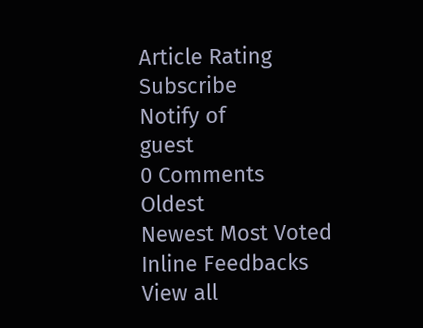Article Rating
Subscribe
Notify of
guest
0 Comments
Oldest
Newest Most Voted
Inline Feedbacks
View all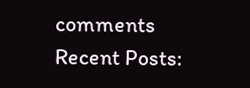comments
Recent Posts: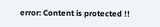error: Content is protected !!